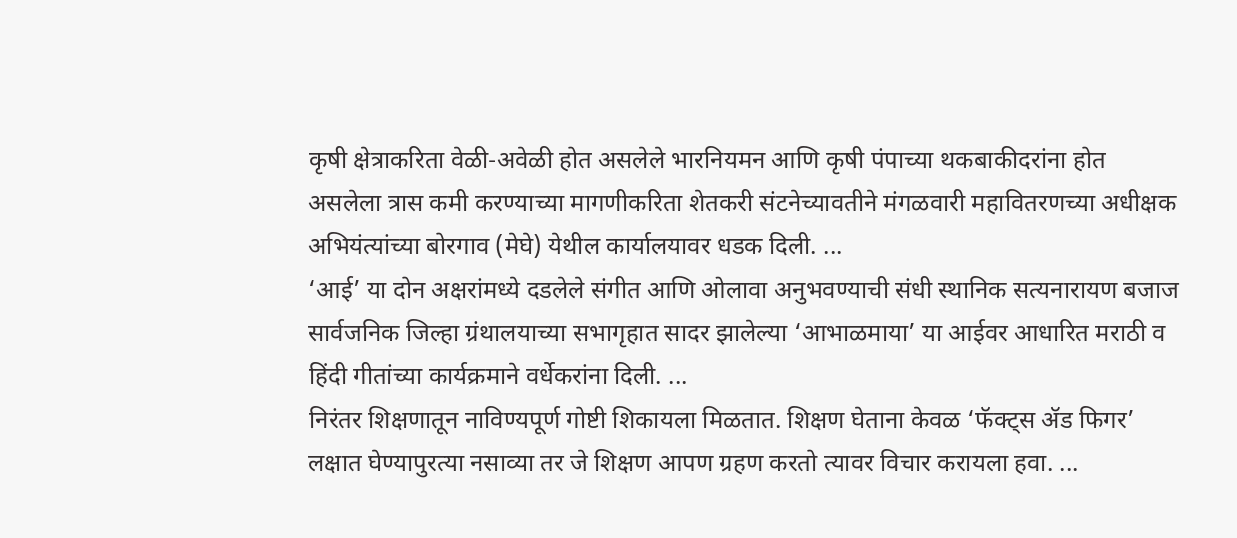कृषी क्षेत्राकरिता वेळी-अवेळी होत असलेले भारनियमन आणि कृषी पंपाच्या थकबाकीदरांना होत असलेला त्रास कमी करण्याच्या मागणीकरिता शेतकरी संटनेच्यावतीने मंगळवारी महावितरणच्या अधीक्षक अभियंत्यांच्या बोरगाव (मेघे) येथील कार्यालयावर धडक दिली. ...
‘आई’ या दोन अक्षरांमध्ये दडलेले संगीत आणि ओलावा अनुभवण्याची संधी स्थानिक सत्यनारायण बजाज सार्वजनिक जिल्हा ग्रंथालयाच्या सभागृहात सादर झालेल्या ‘आभाळमाया’ या आईवर आधारित मराठी व हिंदी गीतांच्या कार्यक्रमाने वर्धेकरांना दिली. ...
निरंतर शिक्षणातून नाविण्यपूर्ण गोष्टी शिकायला मिळतात. शिक्षण घेताना केवळ ‘फॅक्ट्स ॲड फिगर’ लक्षात घेण्यापुरत्या नसाव्या तर जे शिक्षण आपण ग्रहण करतो त्यावर विचार करायला हवा. ...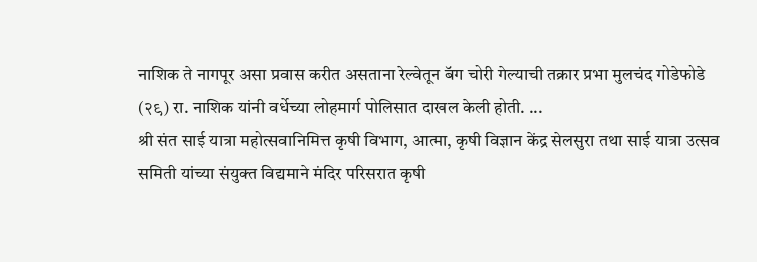नाशिक ते नागपूर असा प्रवास करीत असताना रेल्वेतून बॅग चोरी गेल्याची तक्रार प्रभा मुलचंद गोडेफोडे (२९) रा. नाशिक यांनी वर्धेच्या लोहमार्ग पोलिसात दाखल केली होती. ...
श्री संत साई यात्रा महोत्सवानिमित्त कृषी विभाग, आत्मा, कृषी विज्ञान केंद्र सेलसुरा तथा साई यात्रा उत्सव समिती यांच्या संयुक्त विद्यमाने मंदिर परिसरात कृषी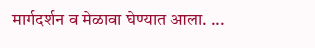मार्गदर्शन व मेळावा घेण्यात आला. ...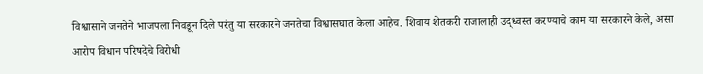विश्वासाने जनतेने भाजपला निवडून दिले परंतु या सरकारने जनतेचा विश्वासघात केला आहेच. शिवाय शेतकरी राजालाही उद्ध्वस्त करण्याचे काम या सरकारने केले, असा आरोप विधान परिषदेचे विरोधी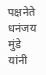पक्षनेते धनंजय मुंडे यांनी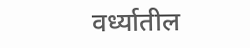वर्ध्यातील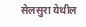सेलसुरा येथील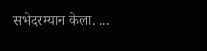सभेदरम्यान केला. ...